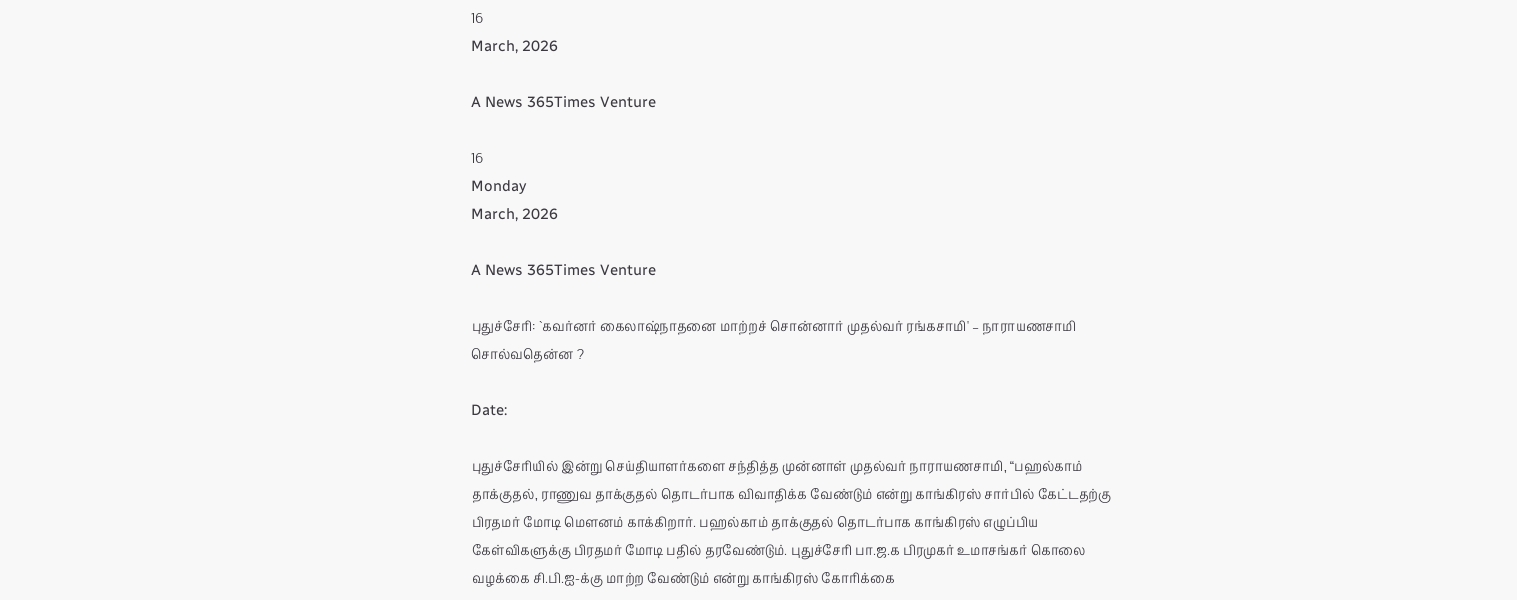16
March, 2026

A News 365Times Venture

16
Monday
March, 2026

A News 365Times Venture

புதுச்சேரி: `கவர்னர் கைலாஷ்நாதனை மாற்றச் சொன்னார் முதல்வர் ரங்கசாமி' – நாராயணசாமி சொல்வதென்ன ?

Date:

புதுச்சேரியில் இன்று செய்தியாளர்களை சந்தித்த முன்னாள் முதல்வர் நாராயணசாமி, “பஹல்காம் தாக்குதல், ராணுவ தாக்குதல் தொடர்பாக விவாதிக்க வேண்டும் என்று காங்கிரஸ் சார்பில் கேட்டதற்கு பிரதமர் மோடி மௌனம் காக்கிறார். பஹல்காம் தாக்குதல் தொடர்பாக காங்கிரஸ் எழுப்பிய கேள்விகளுக்கு பிரதமர் மோடி பதில் தரவேண்டும். புதுச்சேரி பா.ஜ.க பிரமுகர் உமாசங்கர் கொலை வழக்கை சி.பி.ஐ-க்கு மாற்ற வேண்டும் என்று காங்கிரஸ் கோரிக்கை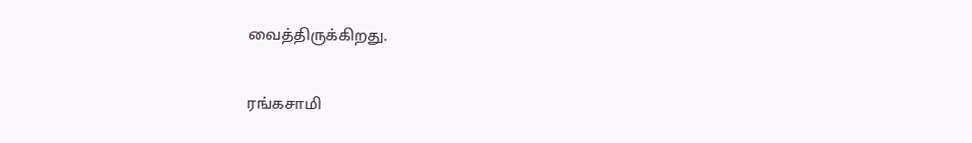வைத்திருக்கிறது.

ரங்கசாமி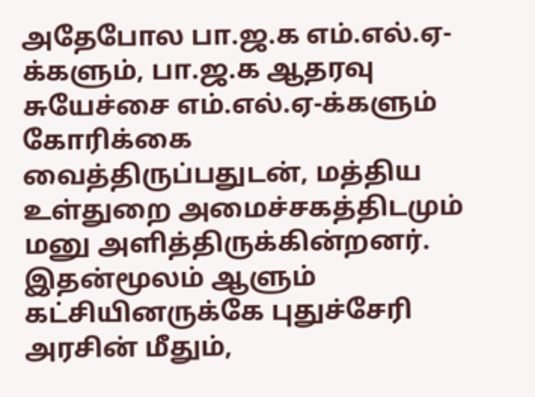அதேபோல பா.ஜ.க எம்.எல்.ஏ-க்களும், பா.ஜ.க ஆதரவு சுயேச்சை எம்.எல்.ஏ-க்களும் கோரிக்கை வைத்திருப்பதுடன், மத்திய உள்துறை அமைச்சகத்திடமும் மனு அளித்திருக்கின்றனர்.  இதன்மூலம் ஆளும் கட்சியினருக்கே புதுச்சேரி அரசின் மீதும்,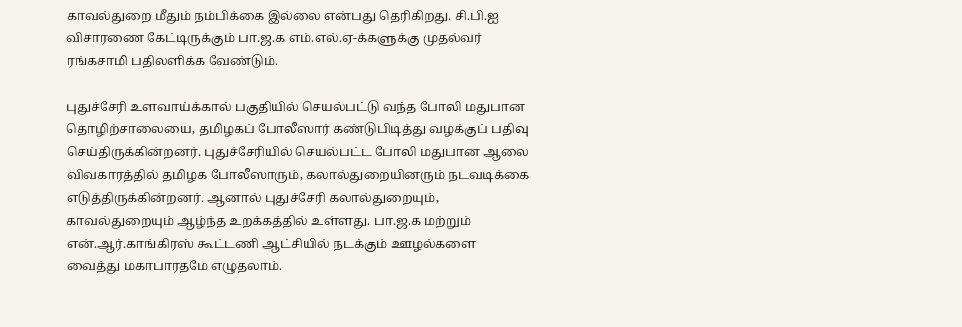காவல்துறை மீதும் நம்பிக்கை இல்லை என்பது தெரிகிறது. சி.பி.ஐ விசாரணை கேட்டிருக்கும் பா.ஜ.க எம்.எல்.ஏ-க்களுக்கு முதல்வர் ரங்கசாமி பதிலளிக்க வேண்டும்.

புதுச்சேரி உளவாய்க்கால் பகுதியில் செயல்பட்டு வந்த போலி மதுபான தொழிற்சாலையை, தமிழகப் போலீஸார் கண்டுபிடித்து வழக்குப் பதிவு செய்திருக்கின்றனர். புதுச்சேரியில் செயல்பட்ட போலி மதுபான ஆலை விவகாரத்தில் தமிழக போலீஸாரும், கலால்துறையினரும் நடவடிக்கை எடுத்திருக்கின்றனர். ஆனால் புதுச்சேரி கலால்துறையும், காவல்துறையும் ஆழ்ந்த உறக்கத்தில் உள்ளது. பா.ஜ.க மற்றும் என்.ஆர்.காங்கிரஸ் கூட்டணி ஆட்சியில் நடக்கும் ஊழல்களை வைத்து மகாபாரதமே எழுதலாம்.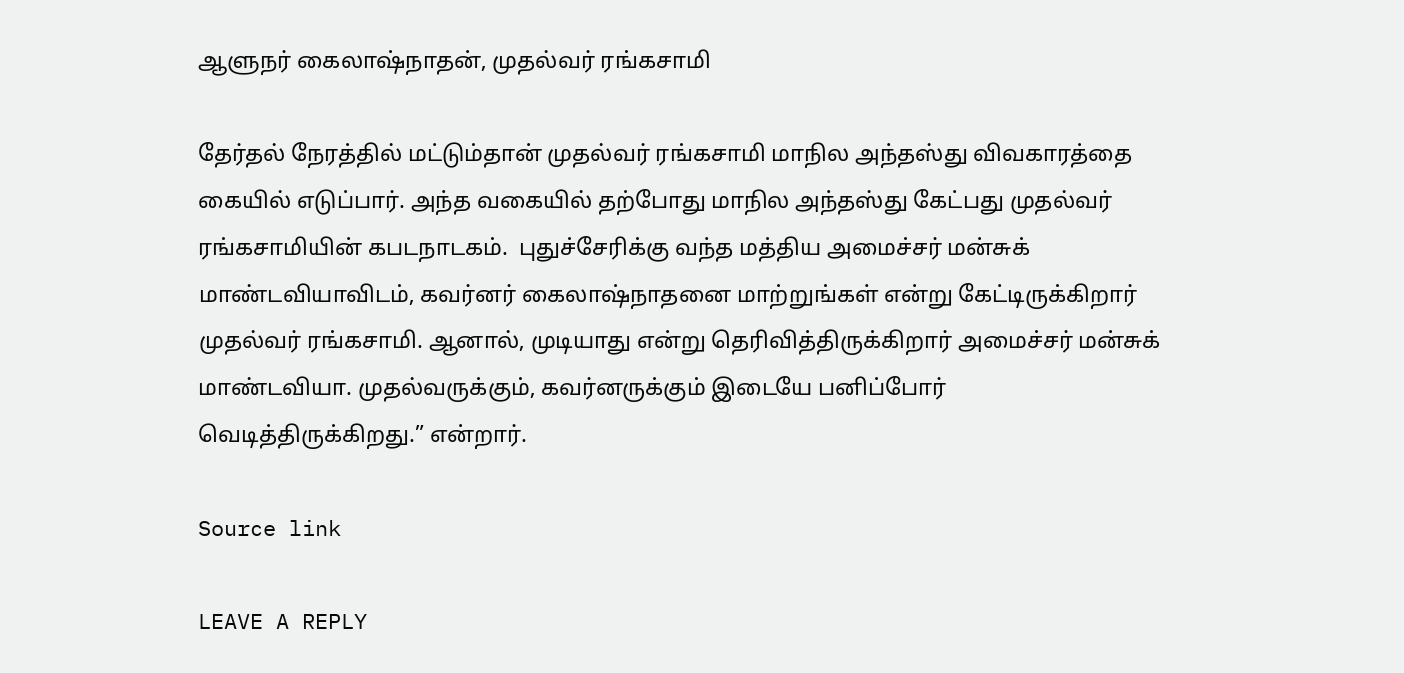ஆளுநர் கைலாஷ்நாதன், முதல்வர் ரங்கசாமி

தேர்தல் நேரத்தில் மட்டும்தான் முதல்வர் ரங்கசாமி மாநில அந்தஸ்து விவகாரத்தை கையில் எடுப்பார். அந்த வகையில் தற்போது மாநில அந்தஸ்து கேட்பது முதல்வர் ரங்கசாமியின் கபடநாடகம்.  புதுச்சேரிக்கு வந்த மத்திய அமைச்சர் மன்சுக் மாண்டவியாவிடம், கவர்னர் கைலாஷ்நாதனை மாற்றுங்கள் என்று கேட்டிருக்கிறார் முதல்வர் ரங்கசாமி. ஆனால், முடியாது என்று தெரிவித்திருக்கிறார் அமைச்சர் மன்சுக் மாண்டவியா. முதல்வருக்கும், கவர்னருக்கும் இடையே பனிப்போர் வெடித்திருக்கிறது.” என்றார்.

Source link

LEAVE A REPLY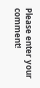Please enter your comment!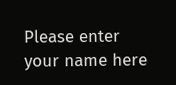Please enter your name here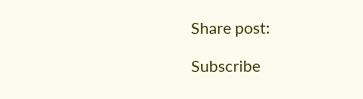Share post:

Subscribe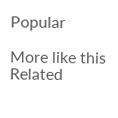Popular

More like this
Related